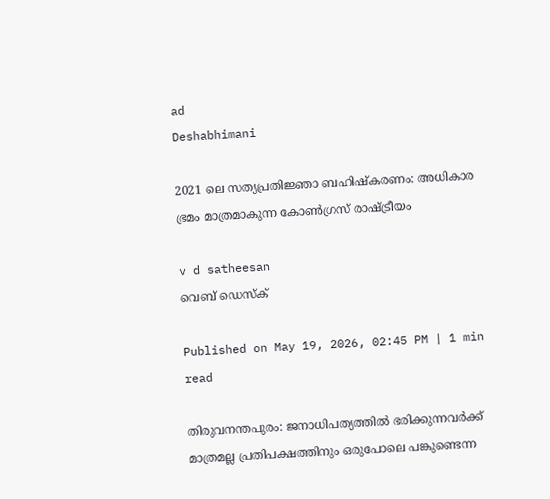ad
Deshabhimani

2021 ലെ സത്യപ്രതിജ്ഞാ ബഹിഷ്കരണം: അധികാര ഭ്രമം മാത്രമാകുന്ന കോൺഗ്രസ് രാഷ്ട്രീയം

v d satheesan
വെബ് ഡെസ്ക്

Published on May 19, 2026, 02:45 PM | 1 min read

തിരുവനന്തപുരം: ജനാധിപത്യത്തിൽ‌ ഭരിക്കുന്നവർക്ക് മാത്രമല്ല പ്രതിപക്ഷത്തിനും ഒരുപോലെ പങ്കുണ്ടെന്ന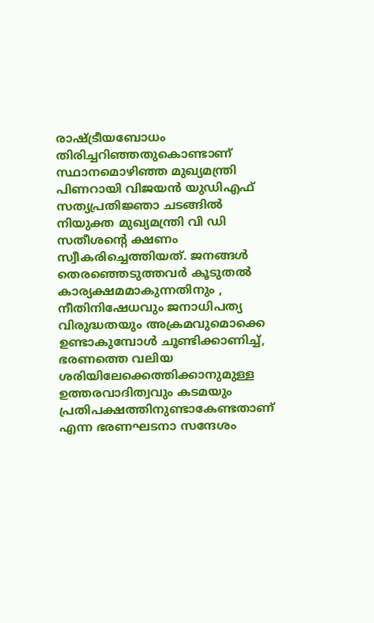രാഷ്ട്രീയബോധം തിരിച്ചറിഞ്ഞതുകൊണ്ടാണ് സ്ഥാനമൊഴിഞ്ഞ മുഖ്യമന്ത്രി പിണറായി വിജയൻ യുഡിഎഫ് സത്യപ്രതിജ്ഞാ ചടങ്ങിൽ നിയുക്ത മുഖ്യമന്ത്രി വി ഡി സതീശന്റെ ക്ഷണം സ്വീകരിച്ചെത്തിയത്. ജനങ്ങൾ തെരഞ്ഞെടുത്തവർ കൂടുതൽ കാര്യക്ഷമമാകുന്നതിനും , നീതിനിഷേധവും ജനാധിപത്യ വിരുദ്ധതയും അക്രമവുമൊക്കെ ഉണ്ടാകുമ്പോൾ ചൂണ്ടിക്കാണിച്ച്, ഭരണത്തെ വലിയ ശരിയിലേക്കെത്തിക്കാനുമുള്ള ഉത്തരവാദിത്വവും കടമയും പ്രതിപക്ഷത്തിനുണ്ടാകേണ്ടതാണ് എന്ന ഭരണഘടനാ സന്ദേശം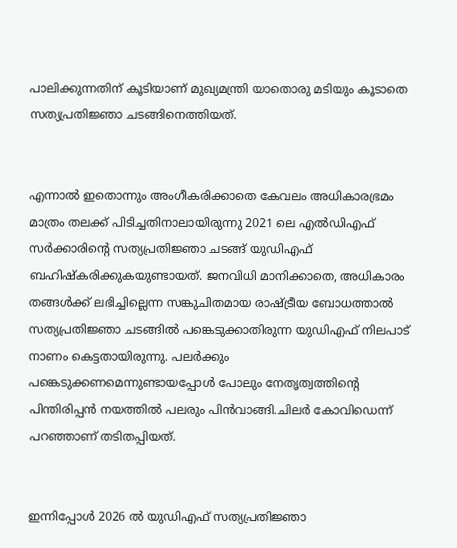പാലിക്കുന്നതിന് കൂടിയാണ് മുഖ്യമന്ത്രി യാതൊരു മടിയും കൂടാതെ സത്യപ്രതിജ്ഞാ ചടങ്ങിനെത്തിയത്.


എന്നാൽ‌ ഇതൊന്നും അംഗീകരിക്കാതെ കേവലം അധികാരഭ്രമം മാത്രം തലക്ക് പിടിച്ചതിനാലായിരുന്നു 2021 ലെ എൽഡിഎഫ് സർ‌ക്കാരിന്റെ സത്യപ്രതിജ്ഞാ ചടങ്ങ് യുഡിഎഫ് ബഹിഷ്കരിക്കുകയുണ്ടായത്. ജനവിധി മാനിക്കാതെ, അധികാരം തങ്ങൾക്ക് ലഭിച്ചില്ലെന്ന സങ്കുചിതമായ രാഷ്ട്രീയ ബോധത്താൽ‌ സത്യപ്രതിജ്ഞാ ചടങ്ങിൽ പങ്കെടുക്കാതിരുന്ന യുഡിഎഫ് നിലപാട് നാണം കെട്ടതായിരുന്നു. പലർക്കും പങ്കെടുക്കണമെന്നുണ്ടായപ്പോൾ പോലും നേതൃത്വത്തിന്റെ പിന്തിരിപ്പൻ നയത്തിൽ പലരും പിൻവാങ്ങി.ചിലർ കോവിഡെന്ന് പറഞ്ഞാണ് തടിതപ്പിയത്.


ഇന്നിപ്പോൾ 2026 ൽ യുഡിഎഫ് സത്യപ്രതിജ്ഞാ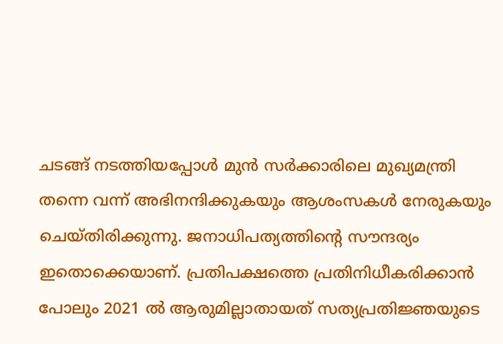ചടങ്ങ് നടത്തിയപ്പോൾ മുൻ സർക്കാരിലെ മുഖ്യമന്ത്രി തന്നെ വന്ന് അഭിനന്ദിക്കുകയും ആശംസകൾ നേരുകയും ചെയ്തിരിക്കുന്നു. ജനാധിപത്യത്തിന്റെ സൗന്ദര്യം ഇതൊക്കെയാണ്. പ്രതിപക്ഷത്തെ പ്രതിനിധീകരിക്കാൻ‌ പോലും 2021 ൽ ആരുമില്ലാതായത് സത്യപ്രതിജ്ഞയുടെ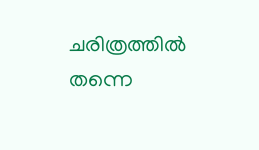ചരിത്രത്തിൽ‌ തന്നെ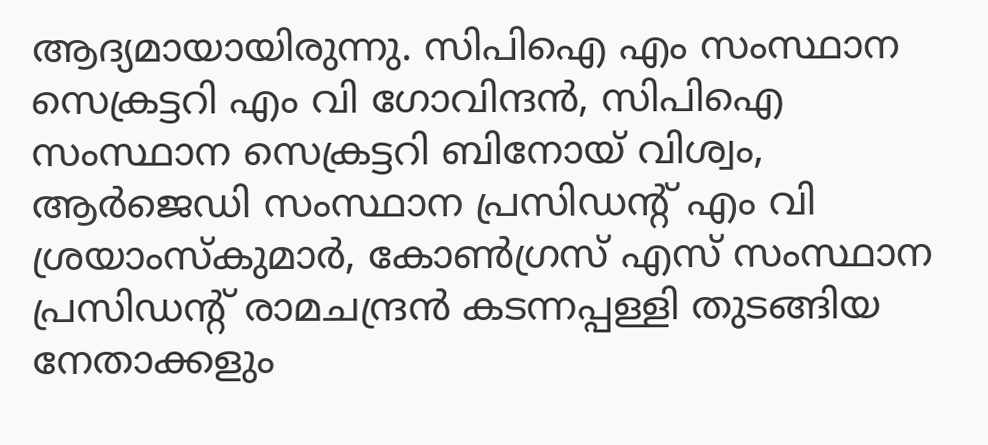ആദ്യമായായിരുന്നു. സിപിഐ എം സംസ്ഥാന സെക്രട്ടറി എം വി ഗോവിന്ദൻ, സിപിഐ സംസ്ഥാന സെക്രട്ടറി ബിനോയ്‌ വിശ്വം, ആർജെഡി സംസ്ഥാന പ്രസിഡന്റ്‌ എം വി ശ്രയാംസ്‌കുമാർ, കോൺഗ്രസ്‌ എസ്‌ സംസ്ഥാന പ്രസിഡന്റ്‌ രാമചന്ദ്രൻ കടന്നപ്പള്ളി തുടങ്ങിയ നേതാക്കളും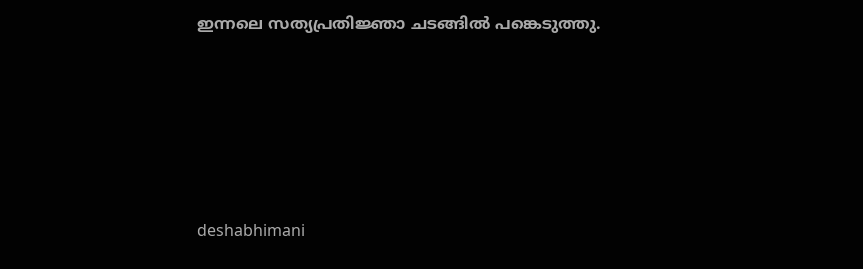ഇന്നലെ സത്യപ്രതിജ്ഞാ ചടങ്ങിൽ പങ്കെടുത്തു.






deshabhimani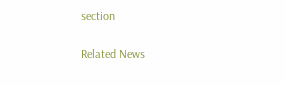section

Related News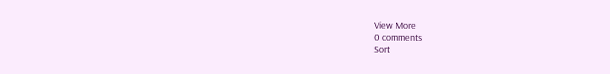View More
0 comments
Sort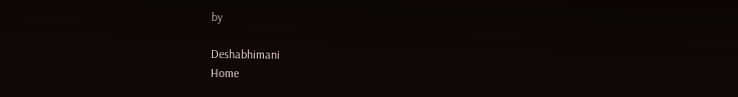by

Deshabhimani
Home